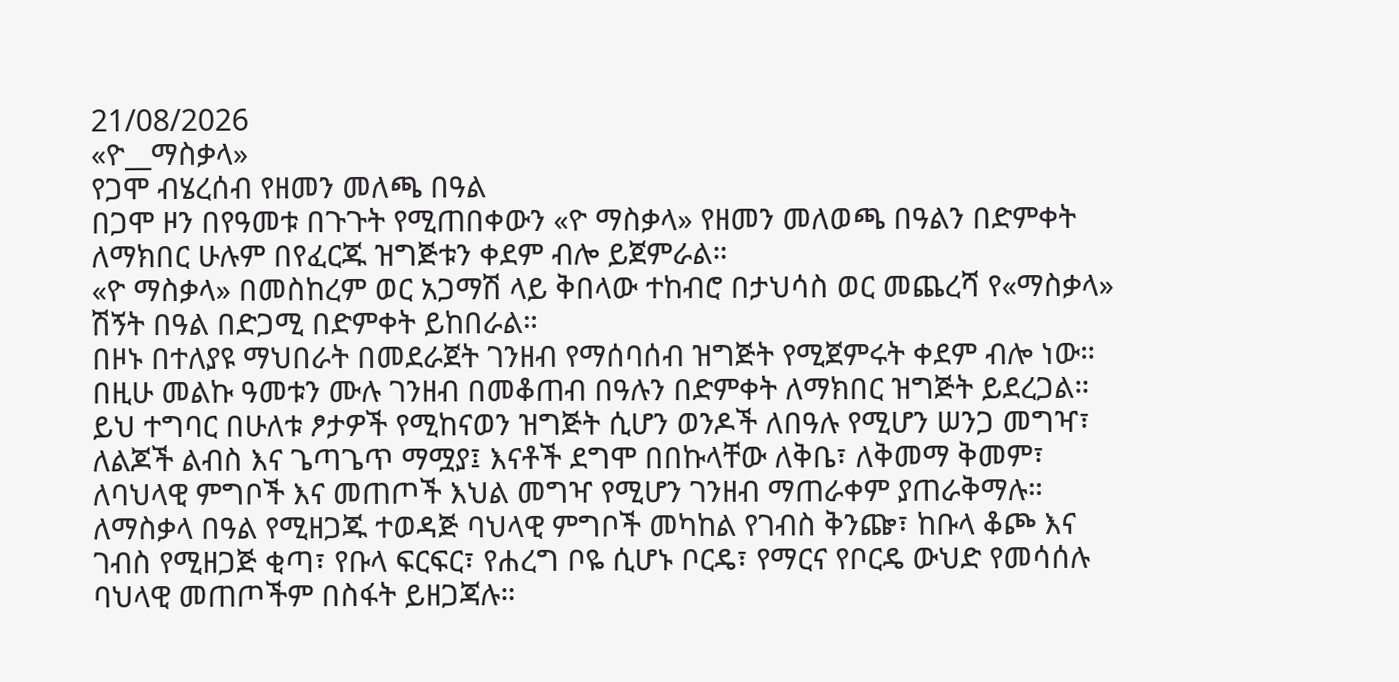21/08/2026
«ዮ__ማስቃላ»
የጋሞ ብሄረሰብ የዘመን መለጫ በዓል
በጋሞ ዞን በየዓመቱ በጉጉት የሚጠበቀውን «ዮ ማስቃላ» የዘመን መለወጫ በዓልን በድምቀት ለማክበር ሁሉም በየፈርጁ ዝግጅቱን ቀደም ብሎ ይጀምራል።
«ዮ ማስቃላ» በመስከረም ወር አጋማሽ ላይ ቅበላው ተከብሮ በታህሳስ ወር መጨረሻ የ«ማስቃላ» ሽኝት በዓል በድጋሚ በድምቀት ይከበራል።
በዞኑ በተለያዩ ማህበራት በመደራጀት ገንዘብ የማሰባሰብ ዝግጅት የሚጀምሩት ቀደም ብሎ ነው። በዚሁ መልኩ ዓመቱን ሙሉ ገንዘብ በመቆጠብ በዓሉን በድምቀት ለማክበር ዝግጅት ይደረጋል።
ይህ ተግባር በሁለቱ ፆታዎች የሚከናወን ዝግጅት ሲሆን ወንዶች ለበዓሉ የሚሆን ሠንጋ መግዣ፣ ለልጆች ልብስ እና ጌጣጌጥ ማሟያ፤ እናቶች ደግሞ በበኩላቸው ለቅቤ፣ ለቅመማ ቅመም፣ ለባህላዊ ምግቦች እና መጠጦች እህል መግዣ የሚሆን ገንዘብ ማጠራቀም ያጠራቅማሉ።
ለማስቃላ በዓል የሚዘጋጁ ተወዳጅ ባህላዊ ምግቦች መካከል የገብስ ቅንጬ፣ ከቡላ ቆጮ እና ገብስ የሚዘጋጅ ቂጣ፣ የቡላ ፍርፍር፣ የሐረግ ቦዬ ሲሆኑ ቦርዴ፣ የማርና የቦርዴ ውህድ የመሳሰሉ ባህላዊ መጠጦችም በስፋት ይዘጋጃሉ።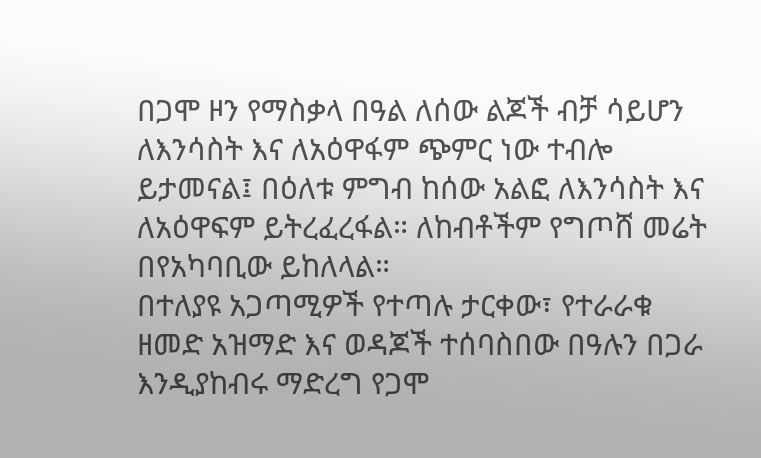በጋሞ ዞን የማስቃላ በዓል ለሰው ልጆች ብቻ ሳይሆን ለእንሳስት እና ለአዕዋፋም ጭምር ነው ተብሎ ይታመናል፤ በዕለቱ ምግብ ከሰው አልፎ ለእንሳስት እና ለአዕዋፍም ይትረፈረፋል። ለከብቶችም የግጦሸ መሬት በየአካባቢው ይከለላል።
በተለያዩ አጋጣሚዎች የተጣሉ ታርቀው፣ የተራራቁ ዘመድ አዝማድ እና ወዳጆች ተሰባስበው በዓሉን በጋራ እንዲያከብሩ ማድረግ የጋሞ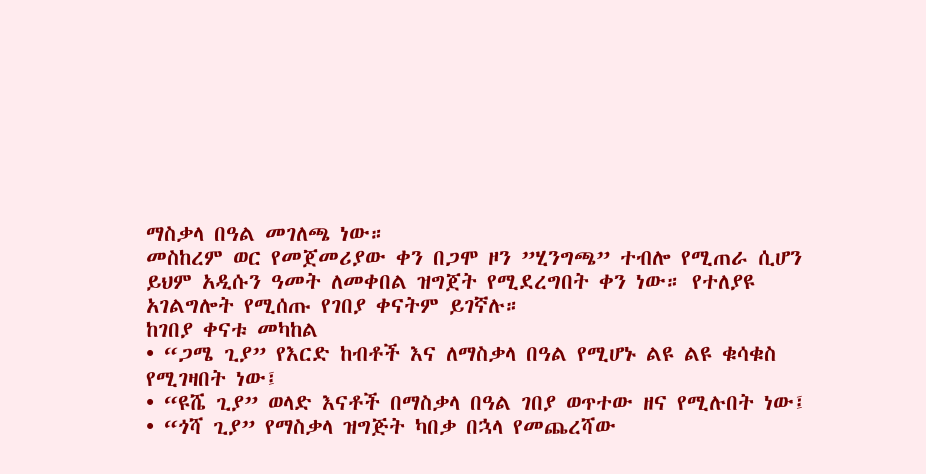ማስቃላ በዓል መገለጫ ነው።
መስከረም ወር የመጀመሪያው ቀን በጋሞ ዞን ”ሂንግጫ” ተብሎ የሚጠራ ሲሆን ይህም አዲሱን ዓመት ለመቀበል ዝግጀት የሚደረግበት ቀን ነው። የተለያዩ አገልግሎት የሚሰጡ የገበያ ቀናትም ይገኛሉ።
ከገበያ ቀናቱ መካከል
• “ጋሜ ጊያ” የእርድ ከብቶች እና ለማስቃላ በዓል የሚሆኑ ልዩ ልዩ ቁሳቁስ የሚገዛበት ነው፤
• “ዩሼ ጊያ” ወላድ እናቶች በማስቃላ በዓል ገበያ ወጥተው ዘና የሚሉበት ነው፤
• “ጎሻ ጊያ” የማስቃላ ዝግጅት ካበቃ በኋላ የመጨረሻው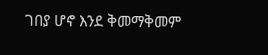ገበያ ሆኖ እንደ ቅመማቅመም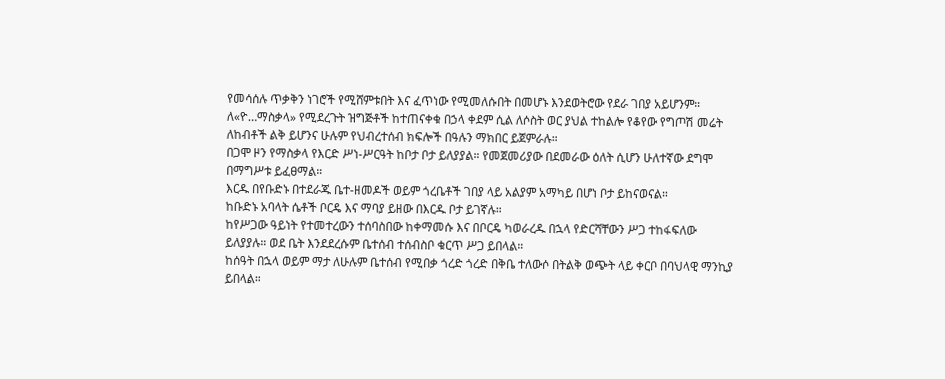የመሳሰሉ ጥቃቅን ነገሮች የሚሸምቱበት እና ፈጥነው የሚመለሱበት በመሆኑ እንደወትሮው የደራ ገበያ አይሆንም።
ለ«ዮ…ማስቃላ» የሚደረጉት ዝግጅቶች ከተጠናቀቁ በኃላ ቀደም ሲል ለሶስት ወር ያህል ተከልሎ የቆየው የግጦሽ መሬት ለከብቶች ልቅ ይሆንና ሁሉም የህብረተሰብ ክፍሎች በዓሉን ማክበር ይጀምራሉ።
በጋሞ ዞን የማስቃላ የእርድ ሥነ-ሥርዓት ከቦታ ቦታ ይለያያል። የመጀመሪያው በደመራው ዕለት ሲሆን ሁለተኛው ደግሞ በማግሥቱ ይፈፀማል።
እርዱ በየቡድኑ በተደራጁ ቤተ-ዘመዶች ወይም ጎረቤቶች ገበያ ላይ አልያም አማካይ በሆነ ቦታ ይከናወናል።
ከቡድኑ አባላት ሴቶች ቦርዴ እና ማባያ ይዘው በእርዱ ቦታ ይገኛሉ።
ከየሥጋው ዓይነት የተመተረውን ተሰባስበው ከቀማመሱ እና በቦርዴ ካወራረዱ በኋላ የድርሻቸውን ሥጋ ተከፋፍለው ይለያያሉ። ወደ ቤት እንደደረሱም ቤተሰብ ተሰብስቦ ቁርጥ ሥጋ ይበላል።
ከሰዓት በኋላ ወይም ማታ ለሁሉም ቤተሰብ የሚበቃ ጎረድ ጎረድ በቅቤ ተለውሶ በትልቅ ወጭት ላይ ቀርቦ በባህላዊ ማንኪያ ይበላል።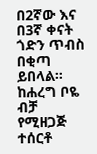በ2ኛው እና በ3ኛ ቀናት ጎድን ጥብስ በቂጣ ይበላል። ከሐረግ ቦዬ ብቻ የሚዘጋጅ ተሰርቶ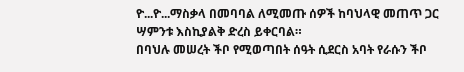ዮ...ዮ...ማስቃላ በመባባል ለሚመጡ ሰዎች ከባህላዊ መጠጥ ጋር ሣምንቱ እስኪያልቅ ድረስ ይቀርባል።
በባህሉ መሠረት ችቦ የሚወጣበት ሰዓት ሲደርስ አባት የራሱን ችቦ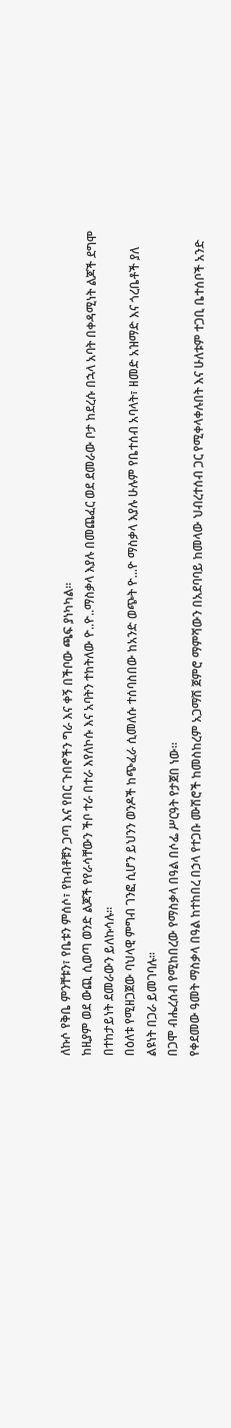ለኩሶ የቅቤ ምንቸቱን፣ የቤቱን ምሰሶ፣ የከብቶቹን ጋጣ እና የበር ጉበኖችን ግራ እና ቀኝ በችቦው ጫፍ ያነካካል።
ከዚያም ወደ ውጪ ሲወጣ ወንድ ልጆች የየራሳቸውን ችቦ ተራ በተራ እየለኮሱ እና አባትን ተከትለው ዮ..ዮ..ማስቃላ እያሉ በመጨፈር ወደ ደመራው ቦታ ከደረሱ በኋላ አባት በቀዳሚነት ልጆች ደግሞ በተከታይነት ደመራውን ይለኩሳሉ።
በዕለቱ የሚዘጋጀው ባህላዊ ምግብ ገንፎ ሲሆን ይህንን ወንዶች ከጭፈራ ሲመለሱ ተሰባስበው ከአንድ ወጭት ዮ...ዮ ማስቃላ እያሉ ሁሉም የቤተሰብ አባላት፣ ዘመድ አዝማድ እና ጎረቤቶች ያለ ልዩነት በጋራ ይመገባሉ።
በጋሞ ብሔረሰብ የሚከበረው የማስቃላ በዓል በሶፌ ሥርዓት የታጀበ ነው።
የቀደመው ዓመት ማስቃላ በዓል ከተከበረ በኃላ የተጋቡ ሙሽሮች ከመስከረም አጋማሽ ጀምሮ ማምሻውን በአደባባይ ከመላው ህብረተሰብ ጋር የሚቀላቀሉበት እና ሁለቱም ተጋቢ ቤተሰቦች አንድ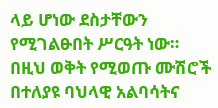ላይ ሆነው ደስታቸውን የሚገልፁበት ሥርዓት ነው።
በዚህ ወቅት የሚወጡ ሙሽሮች በተለያዩ ባህላዊ አልባሳትና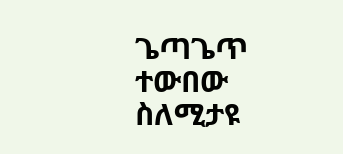ጌጣጌጥ ተውበው ስለሚታዩ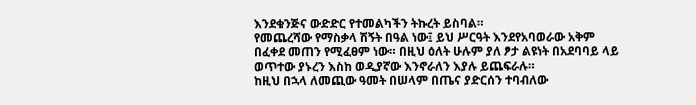እንደቁንጅና ውድድር የተመልካችን ትኩረት ይስባል።
የመጨረሻው የማስቃላ ሽኝት በዓል ነው፤ ይህ ሥርዓት እንደየአባወራው አቅም በፈቀደ መጠን የሚፈፀም ነው። በዚህ ዕለት ሁሉም ያለ ፆታ ልዩነት በአደባባይ ላይ ወጥተው ያኑረን እስከ ወዲያኛው እንኖራለን እያሉ ይጨፍራሉ።
ከዚህ በኋላ ለመጪው ዓመት በሠላም በጤና ያድርሰን ተባብለው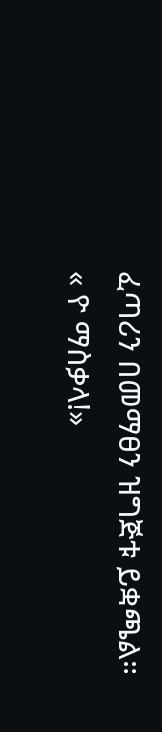ፈጣሪን በመማፀን ዝግጅቱ ይቋጫል።
« ዮ ማስቃላ!»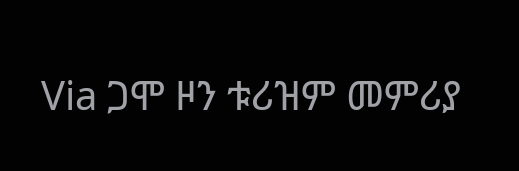Via ጋሞ ዞን ቱሪዝም መምሪያ